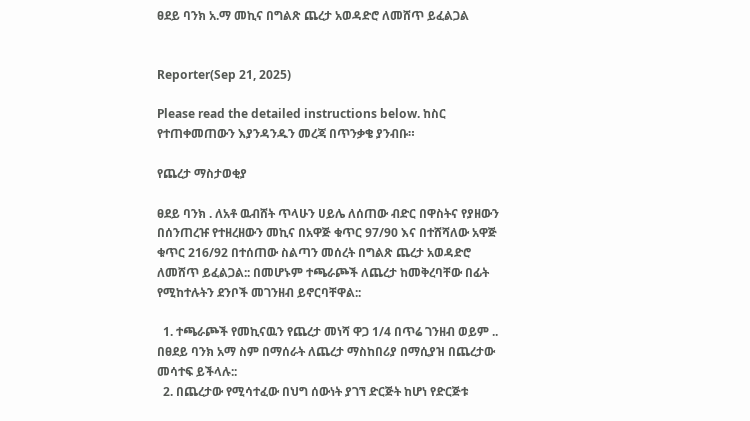ፀደይ ባንክ አ.ማ መኪና በግልጽ ጨረታ አወዳድሮ ለመሸጥ ይፈልጋል


Reporter(Sep 21, 2025)

Please read the detailed instructions below. ከስር የተጠቀመጠውን እያንዳንዱን መረጃ በጥንቃቄ ያንብቡ።

የጨረታ ማስታወቂያ

ፀደይ ባንክ . ለአቶ ዉብሸት ጥላሁን ሀይሌ ለሰጠው ብድር በዋስትና የያዘውን በሰንጠረዡ የተዘረዘውን መኪና በአዋጅ ቁጥር 97/90 እና በተሸሻለው አዋጅ ቁጥር 216/92 በተሰጠው ስልጣን መሰረት በግልጽ ጨረታ አወዳድሮ ለመሸጥ ይፈልጋል:: በመሆኑም ተጫራጮች ለጨረታ ከመቅረባቸው በፊት የሚከተሉትን ደንቦች መገንዘብ ይኖርባቸዋል::

  1. ተጫራጮች የመኪናዉን የጨረታ መነሻ ዋጋ 1/4 በጥሬ ገንዘብ ወይም .. በፀደይ ባንክ አማ ስም በማሰራት ለጨረታ ማስከበሪያ በማሲያዝ በጨረታው መሳተፍ ይችላሉ::
  2. በጨረታው የሚሳተፈው በህግ ሰውነት ያገኘ ድርጅት ከሆነ የድርጅቱ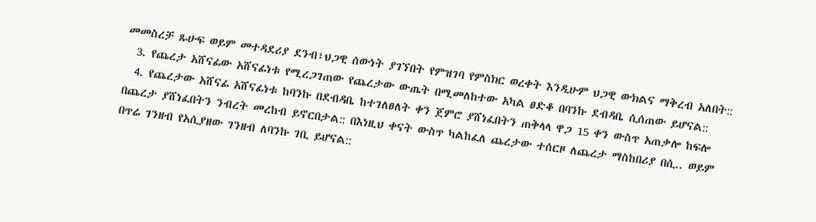መመስረቻ ጹሁፍ ወይም መተዳደሪያ ደንብ፣ህጋዊ ሰውነት ያገኘበት የምዝገባ የምስክር ወረቀት እንዲሁም ህጋዊ ውክልና ማቅረብ አለበት::
  3. የጨረታ አሸናፊው አሸናፊነቱ የሚረጋገጠው የጨረታው ውጤት በሚመለከተው አካል ፀድቆ በባንኩ ደብዳቤ ሲሰጠው ይሆናል::
  4. የጨረታው አሸናፊ አሸናፊነቱ ከባንኩ በደብዳቤ ከተገለፀለት ቀን ጀምሮ ያሸነፈበትን ጠቅላላ ዋጋ 15 ቀን ውስጥ አጠቃሎ ከፍሎ በጨረታ ያሸነፈበትን ንብረት መረከብ ይኖርበታል:: በእነዚህ ቀናት ውስጥ ካልከፈለ ጨረታው ተሰርዞ ለጨረታ ማስከበሪያ በሲ.. ወይም በጥሬ ገንዘብ የአሲያዘው ገንዘብ ለባንኩ ገቢ ይሆናል::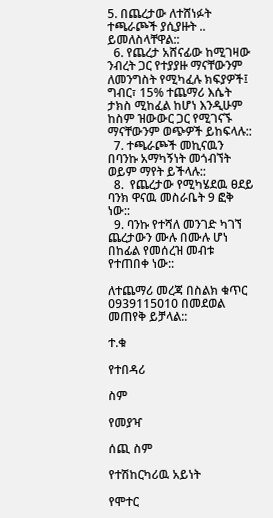5. በጨረታው ለተሸነፉት ተጫራጮች ያሲያዙት .. ይመለስላቸዋል::
  6. የጨረታ አሸናፊው ከሚገዛው ንብረት ጋር የተያያዙ ማናቸውንም ለመንግስት የሚካፈሉ ክፍያዎች፤ ግብር፣ 15% ተጨማሪ እሴት ታክስ ሚከፈል ከሆነ እንዲሁም ከስም ዝውውር ጋር የሚገናኙ ማናቸውንም ወጭዎች ይከፍላሉ::
  7. ተጫራጮች መኪናዉን በባንኩ አማካኝነት መጎብኘት ወይም ማየት ይችላሉ::
  8.  የጨረታው የሚካሄደዉ ፀደይ ባንክ ዋናዉ መስራቤት 9 ፎቅ ነው::
  9. ባንኩ የተሻለ መንገድ ካገኘ ጨረታውን ሙሉ በሙሉ ሆነ በከፊል የመሰረዝ መብቱ የተጠበቀ ነው::

ለተጨማሪ መረጃ በስልክ ቁጥር 0939115010 በመደወል መጠየቅ ይቻላል::

ተ.ቁ

የተበዳሪ

ስም

የመያዣ

ሰጪ ስም

የተሽከርካሪዉ አይነት

የሞተር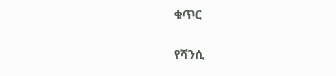ቁጥር

የሻንሲ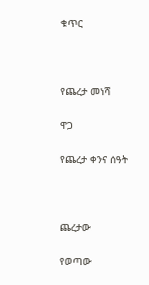ቁጥር



የጨረታ መነሻ

ዋጋ

የጨረታ ቀንና ሰዓት



ጨረታው

የወጣው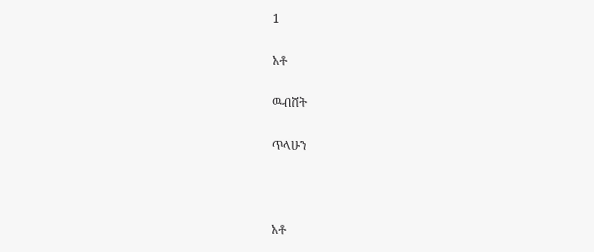1

አቶ

ዉብሸት

ጥላሁን



አቶ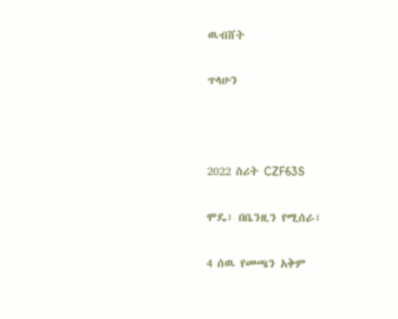ዉብሸት

ጥላሁን



2022 ስሪት CZF63S

ሞዴ፣ በቤንዚን የሚሰራ፣

4 ሰዉ የመጫን አቅም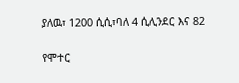ያለዉ፣ 1200 ሲሲ፣ባለ 4 ሲሊንደር እና 82

የሞተር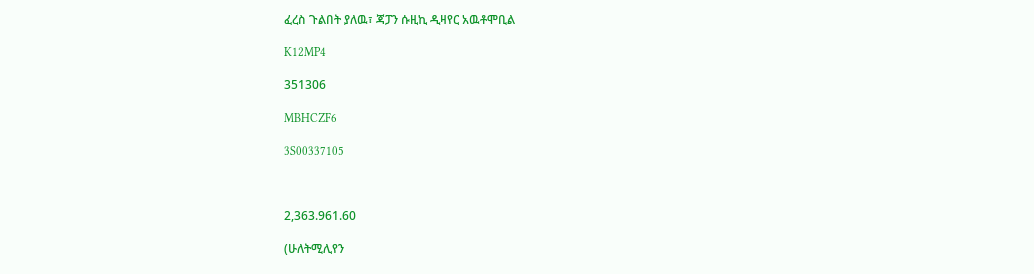ፈረስ ጉልበት ያለዉ፣ ጃፓን ሱዚኪ ዲዛየር አዉቶሞቢል

K12MP4

351306

MBHCZF6

3S00337105



2,363.961.60

(ሁለትሚሊየን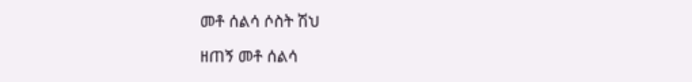መቶ ሰልሳ ሶስት ሽህ

ዘጠኝ መቶ ሰልሳ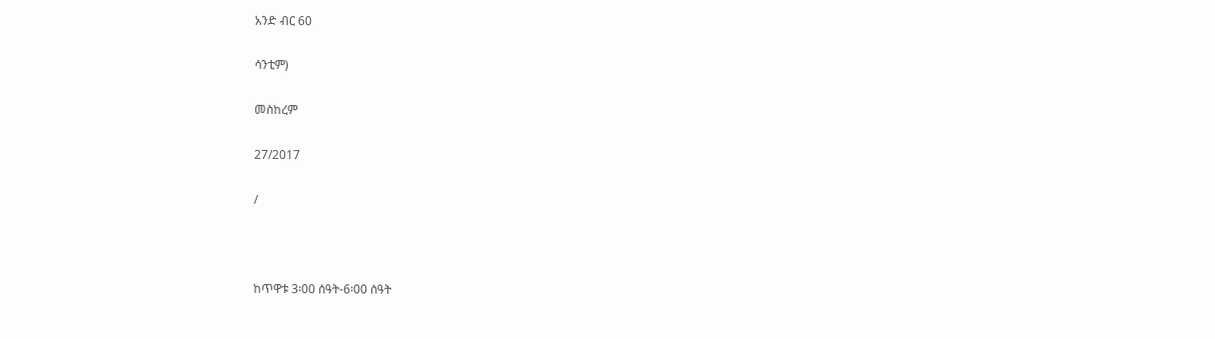አንድ ብር 60

ሳንቲም)

መስከረም

27/2017

/



ከጥዋቱ 3፡00 ሰዓት-6፡00 ሰዓት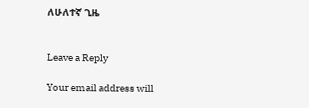ለሁለተኛ ጊዜ


Leave a Reply

Your email address will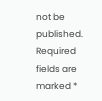not be published. Required fields are marked *